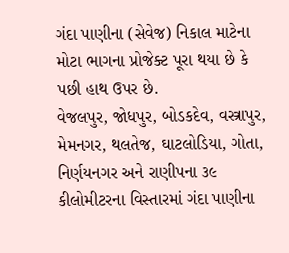ગંદા પાણીના (સેવેજ) નિકાલ માટેના મોટા ભાગના પ્રોજેક્ટ પૂરા થયા છે કે પછી હાથ ઉપર છે.
વેજલપુર, જોધપુર, બોડકદેવ, વસ્ત્રાપુર, મેમનગર, થલતેજ, ઘાટલોડિયા, ગોતા, નિર્ણયનગર અને રાણીપના ૩૯ કીલોમીટરના વિસ્તારમાં ગંદા પાણીના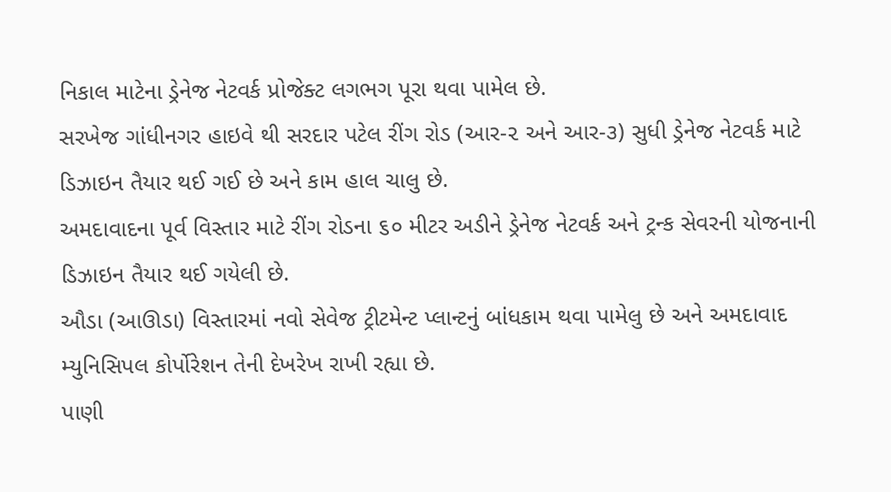નિકાલ માટેના ડ્રેનેજ નેટવર્ક પ્રોજેક્ટ લગભગ પૂરા થવા પામેલ છે.
સરખેજ ગાંધીનગર હાઇવે થી સરદાર પટેલ રીંગ રોડ (આર-૨ અને આર-૩) સુધી ડ્રેનેજ નેટવર્ક માટે ડિઝાઇન તૈયાર થઈ ગઈ છે અને કામ હાલ ચાલુ છે.
અમદાવાદના પૂર્વ વિસ્તાર માટે રીંગ રોડના ૬૦ મીટર અડીને ડ્રેનેજ નેટવર્ક અને ટ્રન્ક સેવરની યોજનાની ડિઝાઇન તૈયાર થઈ ગયેલી છે.
ઔડા (આઊડા) વિસ્તારમાં નવો સેવેજ ટ્રીટમેન્ટ પ્લાન્ટનું બાંધકામ થવા પામેલુ છે અને અમદાવાદ મ્યુનિસિપલ કોર્પોરેશન તેની દેખરેખ રાખી રહ્યા છે.
પાણી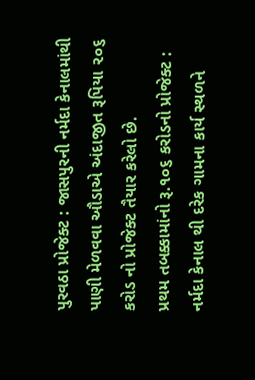પુરવઠા પ્રોજેક્ટ : જાસપુરની નર્મદા કેનાલમાંથી પાણી મેળવવા ઔડાએ અંદાજીત રૂપિયા ૨૦૬ કરોડ નો પ્રોજેક્ટ તૈયાર કરેલો છે.
પ્રથમ તબક્કામાંનો રૂ.૧૦૬ કરોડનો પ્રોજેક્ટ :
નર્મદા કેનાલ થી દરેક ગામના કાર્ય સ્થળને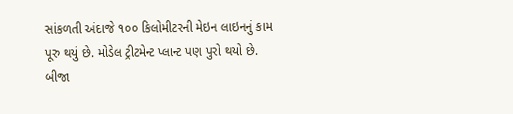સાંકળતી અંદાજે ૧૦૦ કિલોમીટરની મેઇન લાઇનનું કામ પૂરુ થયું છે. મોડેલ ટ્રીટમેન્ટ પ્લાન્ટ પણ પુરો થયો છે.
બીજા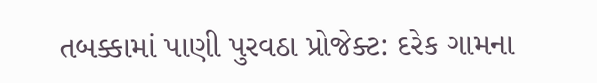તબક્કામાં પાણી પુરવઠા પ્રોજેક્ટ: દરેક ગામના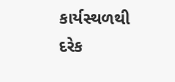કાર્યસ્થળથી દરેક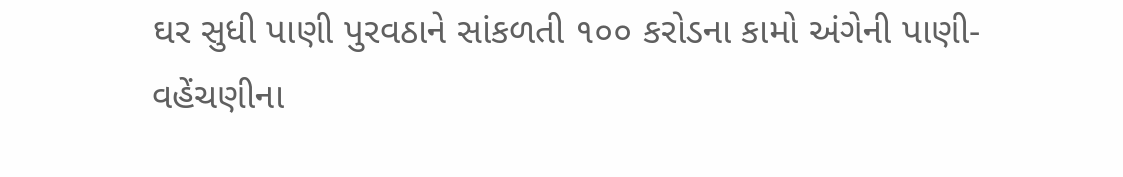ઘર સુધી પાણી પુરવઠાને સાંકળતી ૧૦૦ કરોડના કામો અંગેની પાણી- વહેંચણીના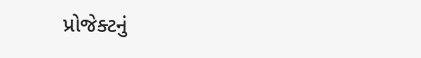પ્રોજેક્ટનું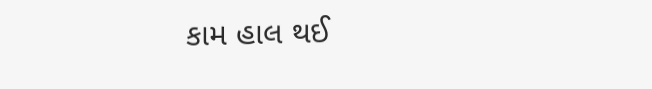કામ હાલ થઈ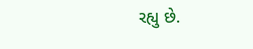રહ્યુ છે.